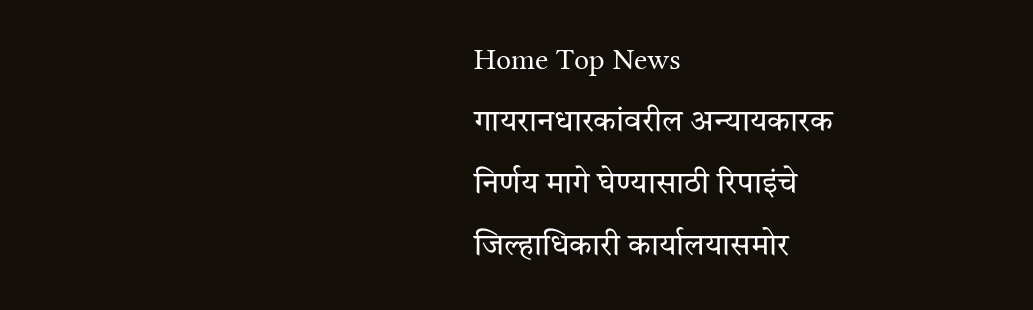Home Top News गायरानधारकांवरील अन्यायकारक निर्णय मागे घेण्यासाठी रिपाइंचे जिल्हाधिकारी कार्यालयासमोर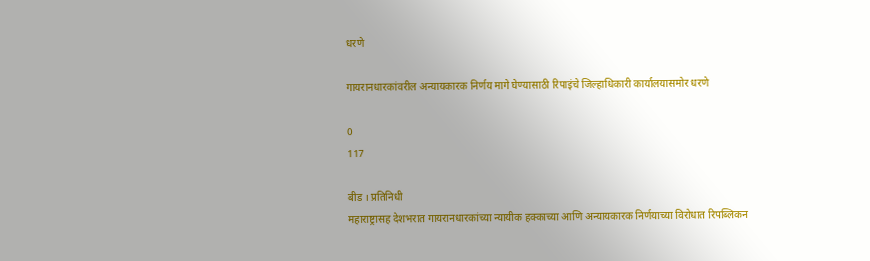धरणे

गायरानधारकांवरील अन्यायकारक निर्णय मागे घेण्यासाठी रिपाइंचे जिल्हाधिकारी कार्यालयासमोर धरणे

0
117

बीड । प्रतिनिधी
महाराष्ट्रासह देशभरात गायरानधारकांच्या न्यायीक हक्काच्या आणि अन्यायकारक निर्णयाच्या विरोधात रिपब्लिकन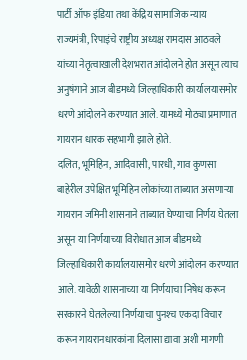पार्टी ऑफ इंडिया तथा केंद्रिय सामाजिक न्याय राज्यमंत्री, रिपाइंचे राष्ट्रीय अध्यक्ष रामदास आठवले यांच्या नेतृत्वाखाली देशभरात आंदोलने होत असून त्याच अनुषंगाने आज बीडमध्ये जिल्हाधिकारी कार्यालयासमोर धरणे आंदोलने करण्यात आले. यामध्ये मोठ्या प्रमाणात गायरान धारक सहभागी झाले होते.
दलित, भूमिहिन, आदिवासी, पारधी, गाव कुणसा बाहेरील उपेक्षित भूमिहिन लोकांच्या ताब्यात असणाऱ्या गायरान जमिनी शासनाने ताब्यात घेण्याचा निर्णय घेतला असून या निर्णयाच्या विरोधात आज बीडमध्ये जिल्हाधिकारी कार्यालयासमोर धरणे आंदोलन करण्यात आले. यावेळी शासनाच्या या निर्णयाचा निषेध करून सरकारने घेतलेल्या निर्णयाचा पुनश्‍च एकदा विचार करून गायरानधारकांना दिलासा द्यावा अशी मागणी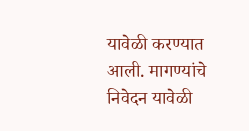यावेळी करण्यात आली. मागण्यांचे निवेदन यावेळी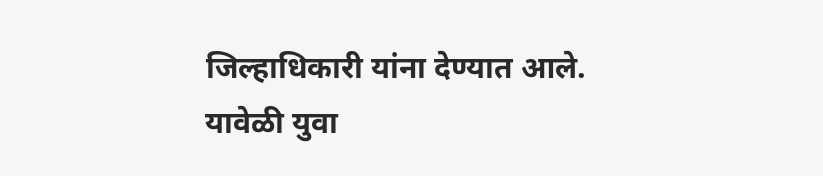जिल्हाधिकारी यांना देण्यात आले. यावेळी युवा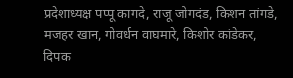प्रदेशाध्यक्ष पप्पू कागदे, राजू जोगदंड, किशन तांगडे, मजहर खान, गोवर्धन वाघमारे, किशोर कांडेकर, दिपक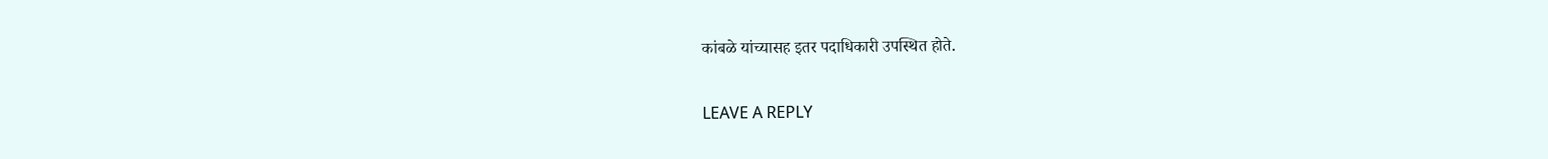कांबळे यांच्यासह इतर पदाधिकारी उपस्थित होते.

LEAVE A REPLY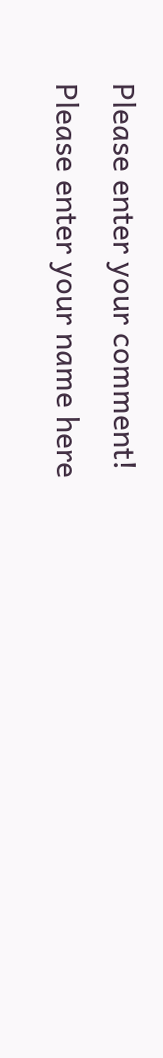Please enter your comment!
Please enter your name here